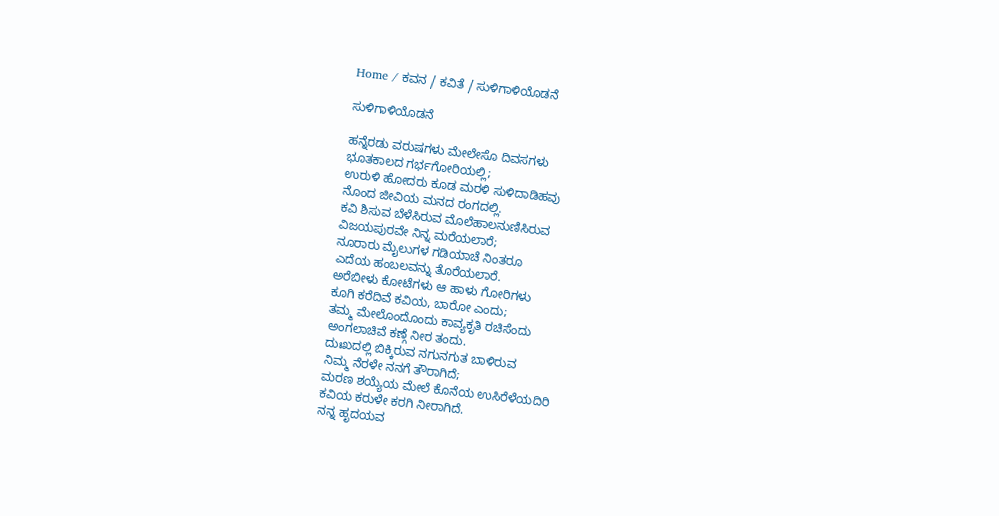Home / ಕವನ / ಕವಿತೆ / ಸುಳಿಗಾಳಿಯೊಡನೆ

ಸುಳಿಗಾಳಿಯೊಡನೆ

ಹನ್ನೆರಡು ವರುಷಗಳು ಮೇಲೇಸೊ ದಿವಸಗಳು
ಭೂತಕಾಲದ ಗರ್ಭಗೋರಿಯಲ್ಲಿ;
ಉರುಳಿ ಹೋದರು ಕೂಡ ಮರಳಿ ಸುಳಿದಾಡಿಹವು
ನೊಂದ ಜೀವಿಯ ಮನದ ರಂಗದಲ್ಲಿ.
ಕವಿ ಶಿಸುವ ಬೆಳೆಸಿರುವ ಮೊಲೆಹಾಲನುಣಿಸಿರುವ
ವಿಜಯಪುರವೇ ನಿನ್ನ ಮರೆಯಲಾರೆ;
ನೂರಾರು ಮೈಲುಗಳ ಗಡಿಯಾಚೆ ನಿಂತರೂ
ಎದೆಯ ಹಂಬಲವನ್ನು ತೊರೆಯಲಾರೆ.
ಅರೆಬೀಳು ಕೋಟೆಗಳು ಆ ಹಾಳು ಗೋರಿಗಳು
ಕೂಗಿ ಕರೆದಿವೆ ಕವಿಯ, ಬಾರೋ ಎಂದು;
ತಮ್ಮ ಮೇಲೊಂದೊಂದು ಕಾವ್ಯಕೃತಿ ರಚಿಸೆಂದು
ಅಂಗಲಾಚಿವೆ ಕಣ್ಗೆ ನೀರ ತಂದು.
ದುಃಖದಲ್ಲಿ ಬಿಕ್ಕಿರುವ ನಗುನಗುತ ಬಾಳಿರುವ
ನಿಮ್ಮ ನೆರಳೇ ನನಗೆ ತೌರಾಗಿದೆ;
ಮರಣ ಶಯ್ಯೆಯ ಮೇಲೆ ಕೊನೆಯ ಉಸಿರೆಳೆಯದಿರಿ
ಕವಿಯ ಕರುಳೇ ಕರಗಿ ನೀರಾಗಿದೆ.
ನನ್ನ ಹೃದಯವ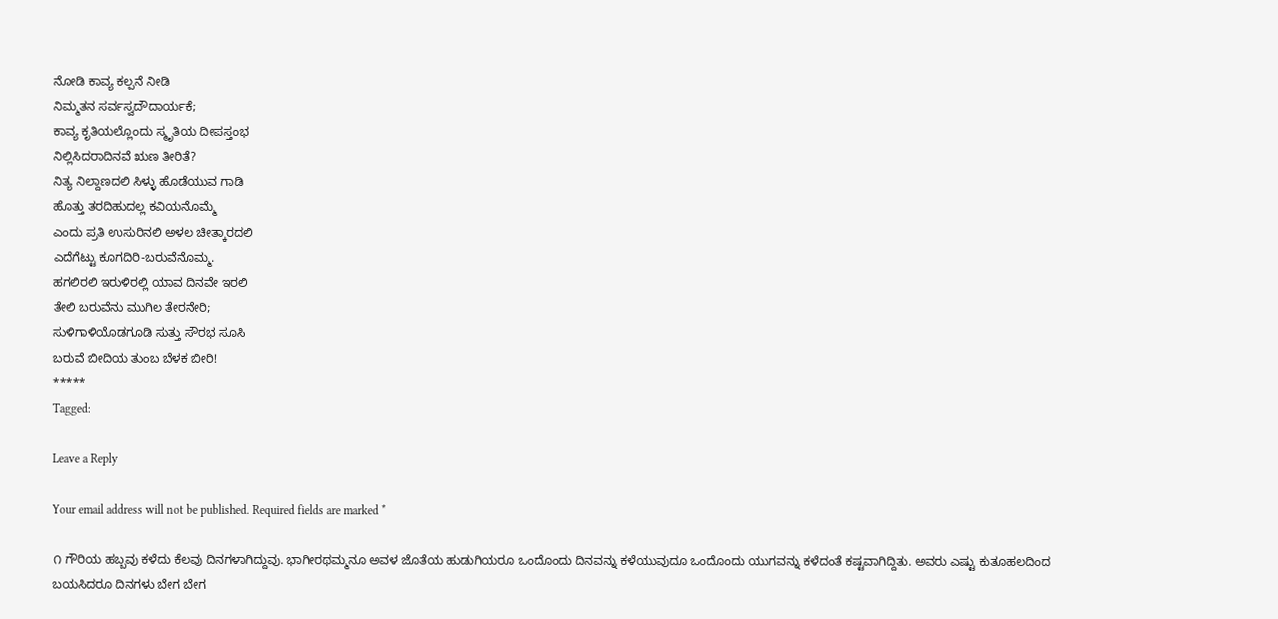ನೋಡಿ ಕಾವ್ಯ ಕಲ್ಪನೆ ನೀಡಿ
ನಿಮ್ಮತನ ಸರ್ವಸ್ವದೌದಾರ್ಯಕೆ;
ಕಾವ್ಯ ಕೃತಿಯಲ್ಲೊಂದು ಸ್ಮೃತಿಯ ದೀಪಸ್ತಂಭ
ನಿಲ್ಲಿಸಿದರಾದಿನವೆ ಋಣ ತೀರಿತೆ?
ನಿತ್ಯ ನಿಲ್ದಾಣದಲಿ ಸಿಳ್ಳು ಹೊಡೆಯುವ ಗಾಡಿ
ಹೊತ್ತು ತರದಿಹುದಲ್ಲ ಕವಿಯನೊಮ್ಮೆ
ಎಂದು ಪ್ರತಿ ಉಸುರಿನಲಿ ಅಳಲ ಚೀತ್ಕಾರದಲಿ
ಎದೆಗೆಟ್ಟು ಕೂಗದಿರಿ-ಬರುವೆನೊಮ್ಮ.
ಹಗಲಿರಲಿ ಇರುಳಿರಲ್ಲಿ ಯಾವ ದಿನವೇ ಇರಲಿ
ತೇಲಿ ಬರುವೆನು ಮುಗಿಲ ತೇರನೇರಿ;
ಸುಳಿಗಾಳಿಯೊಡಗೂಡಿ ಸುತ್ತು ಸೌರಭ ಸೂಸಿ
ಬರುವೆ ಬೀದಿಯ ತುಂಬ ಬೆಳಕ ಬೀರಿ!
*****
Tagged:

Leave a Reply

Your email address will not be published. Required fields are marked *

೧ ಗೌರಿಯ ಹಬ್ಬವು ಕಳೆದು ಕೆಲವು ದಿನಗಳಾಗಿದ್ದುವು. ಭಾಗೀರಥಮ್ಮನೂ ಅವಳ ಜೊತೆಯ ಹುಡುಗಿಯರೂ ಒಂದೊಂದು ದಿನವನ್ನು ಕಳೆಯುವುದೂ ಒಂದೊಂದು ಯುಗವನ್ನು ಕಳೆದಂತೆ ಕಷ್ಟವಾಗಿದ್ದಿತು. ಅವರು ಎಷ್ಟು ಕುತೂಹಲದಿಂದ ಬಯಸಿದರೂ ದಿನಗಳು ಬೇಗ ಬೇಗ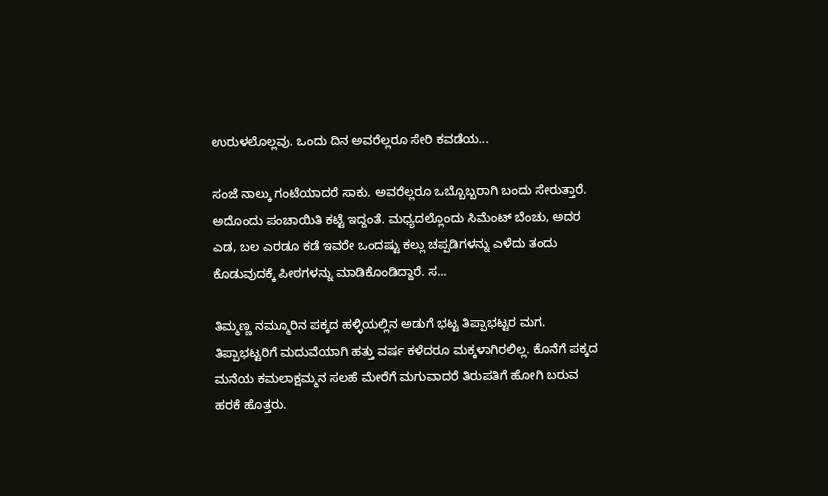ಉರುಳಲೊಲ್ಲವು. ಒಂದು ದಿನ ಅವರೆಲ್ಲರೂ ಸೇರಿ ಕವಡೆಯ...

ಸಂಜೆ ನಾಲ್ಕು ಗಂಟೆಯಾದರೆ ಸಾಕು. ಅವರೆಲ್ಲರೂ ಒಬ್ಬೊಬ್ಬರಾಗಿ ಬಂದು ಸೇರುತ್ತಾರೆ. ಅದೊಂದು ಪಂಚಾಯಿತಿ ಕಟ್ಟೆ ಇದ್ದಂತೆ. ಮಧ್ಯದಲ್ಲೊಂದು ಸಿಮೆಂಟ್ ಬೆಂಚು, ಅದರ ಎಡ, ಬಲ ಎರಡೂ ಕಡೆ ಇವರೇ ಒಂದಷ್ಟು ಕಲ್ಲು ಚಪ್ಪಡಿಗಳನ್ನು ಎಳೆದು ತಂದು ಕೊಡುವುದಕ್ಕೆ ಪೀಠಗಳನ್ನು ಮಾಡಿಕೊಂಡಿದ್ದಾರೆ. ಸ...

ತಿಮ್ಮಣ್ಣ ನಮ್ಮೂರಿನ ಪಕ್ಕದ ಹಳ್ಳಿಯಲ್ಲಿನ ಅಡುಗೆ ಭಟ್ಟ ತಿಪ್ಪಾಭಟ್ಟರ ಮಗ. ತಿಪ್ಪಾಭಟ್ಟರಿಗೆ ಮದುವೆಯಾಗಿ ಹತ್ತು ವರ್ಷ ಕಳೆದರೂ ಮಕ್ಕಳಾಗಿರಲಿಲ್ಲ. ಕೊನೆಗೆ ಪಕ್ಕದ ಮನೆಯ ಕಮಲಾಕ್ಷಮ್ಮನ ಸಲಹೆ ಮೇರೆಗೆ ಮಗುವಾದರೆ ತಿರುಪತಿಗೆ ಹೋಗಿ ಬರುವ ಹರಕೆ ಹೊತ್ತರು.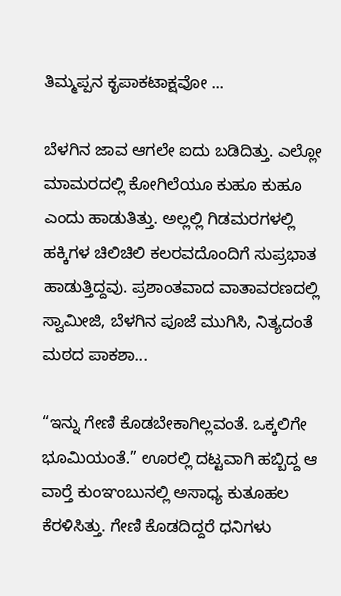ತಿಮ್ಮಪ್ಪನ ಕೃಪಾಕಟಾಕ್ಷವೋ ...

ಬೆಳಗಿನ ಜಾವ ಆಗಲೇ ಐದು ಬಡಿದಿತ್ತು. ಎಲ್ಲೋ ಮಾಮರದಲ್ಲಿ ಕೋಗಿಲೆಯೂ ಕುಹೂ ಕುಹೂ ಎಂದು ಹಾಡುತಿತ್ತು. ಅಲ್ಲಲ್ಲಿ ಗಿಡಮರಗಳಲ್ಲಿ ಹಕ್ಕಿಗಳ ಚಿಲಿಚಿಲಿ ಕಲರವದೊಂದಿಗೆ ಸುಪ್ರಭಾತ ಹಾಡುತ್ತಿದ್ದವು. ಪ್ರಶಾಂತವಾದ ವಾತಾವರಣದಲ್ಲಿ ಸ್ವಾಮೀಜಿ, ಬೆಳಗಿನ ಪೂಜೆ ಮುಗಿಸಿ, ನಿತ್ಯದಂತೆ ಮಠದ ಪಾಕಶಾ...

“ಇನ್ನು ಗೇಣಿ ಕೊಡಬೇಕಾಗಿಲ್ಲವಂತೆ. ಒಕ್ಕಲಿಗೇ ಭೂಮಿಯಂತೆ.” ಊರಲ್ಲಿ ದಟ್ಟವಾಗಿ ಹಬ್ಬಿದ್ದ ಆ ವಾರ್‍ತೆ ಕುಂಞಂಬುನಲ್ಲಿ ಅಸಾಧ್ಯ ಕುತೂಹಲ ಕೆರಳಿಸಿತ್ತು. ಗೇಣಿ ಕೊಡದಿದ್ದರೆ ಧನಿಗಳು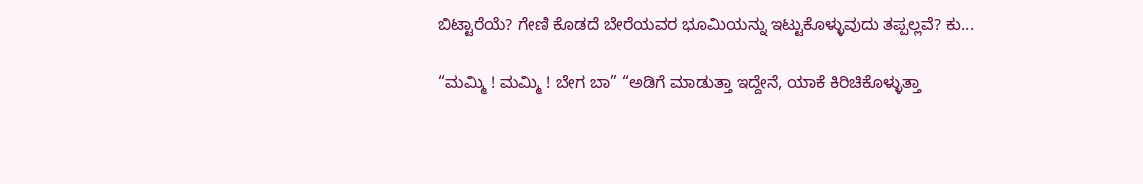ಬಿಟ್ಟಾರೆಯೆ? ಗೇಣಿ ಕೊಡದೆ ಬೇರೆಯವರ ಭೂಮಿಯನ್ನು ಇಟ್ಟುಕೊಳ್ಳುವುದು ತಪ್ಪಲ್ಲವೆ? ಕು...

“ಮಮ್ಮಿ ! ಮಮ್ಮಿ ! ಬೇಗ ಬಾ” “ಅಡಿಗೆ ಮಾಡುತ್ತಾ ಇದ್ದೇನೆ, ಯಾಕೆ ಕಿರಿಚಿಕೊಳ್ಳುತ್ತಾ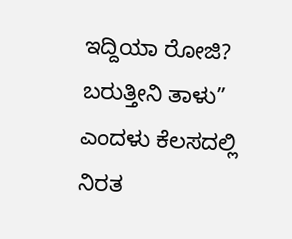ಇದ್ದಿಯಾ ರೋಜಿ? ಬರುತ್ತೀನಿ ತಾಳು” ಎಂದಳು ಕೆಲಸದಲ್ಲಿ ನಿರತ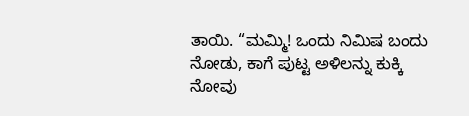ತಾಯಿ. “ಮಮ್ಮಿ! ಒಂದು ನಿಮಿಷ ಬಂದು ನೋಡು, ಕಾಗೆ ಪುಟ್ಟ ಅಳಿಲನ್ನು ಕುಕ್ಕಿ ನೋವು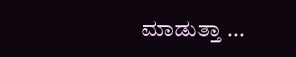ಮಾಡುತ್ತಾ ...